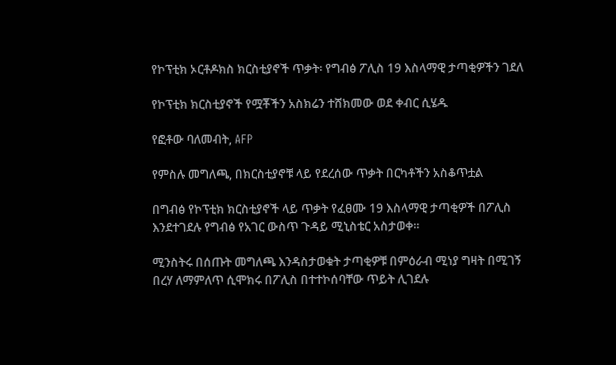የኮፕቲክ ኦርቶዶክስ ክርስቲያኖች ጥቃት፡ የግብፅ ፖሊስ 19 እስላማዊ ታጣቂዎችን ገደለ

የኮፕቲክ ክርስቲያኖች የሟቾችን አስክሬን ተሸክመው ወደ ቀብር ሲሄዱ

የፎቶው ባለመብት, AFP

የምስሉ መግለጫ, በክርስቲያኖቹ ላይ የደረሰው ጥቃት በርካቶችን አስቆጥቷል

በግብፅ የኮፕቲክ ክርስቲያኖች ላይ ጥቃት የፈፀሙ 19 እስላማዊ ታጣቂዎች በፖሊስ እንደተገደሉ የግብፅ የአገር ውስጥ ጉዳይ ሚኒስቴር አስታወቀ።

ሚንስትሩ በሰጡት መግለጫ እንዳስታወቁት ታጣቂዎቹ በምዕራብ ሚነያ ግዛት በሚገኝ በረሃ ለማምለጥ ሲሞክሩ በፖሊስ በተተኮሰባቸው ጥይት ሊገደሉ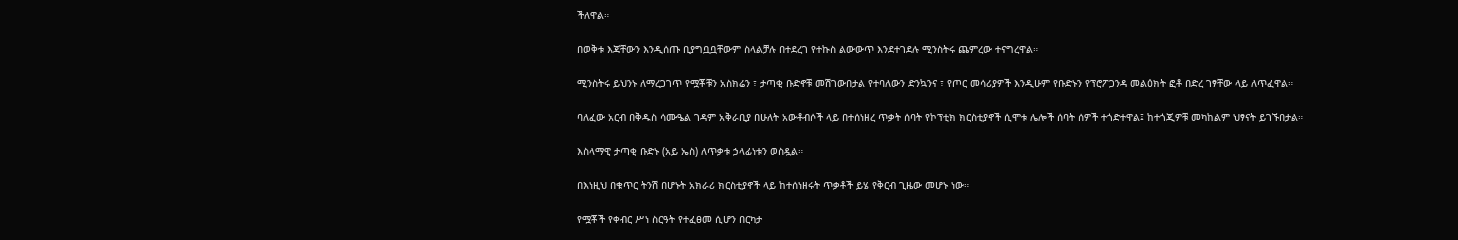ችለዋል።

በወቅቱ እጃቸውን እንዲሰጡ ቢያግቧቧቸውም ስላልቻሉ በተደረገ የተኩስ ልውውጥ እንደተገደሉ ሚንስትሩ ጨምረው ተናግረዋል።

ሚንስትሩ ይህንኑ ለማረጋገጥ የሟቾቹን አስክሬን ፣ ታጣቂ ቡድኖቹ መሽገውበታል የተባለውን ድንኳንና ፣ የጦር መሳሪያዎች እንዲሁም የቡድኑን የፕሮፖጋንዳ መልዕክት ፎቶ በድረ ገፃቸው ላይ ለጥፈዋል።

ባለፈው አርብ በቅዱስ ሳሙዔል ገዳም አቅራቢያ በሁለት አውቶብሶች ላይ በተሰነዘረ ጥቃት ሰባት የኮፕቲክ ክርስቲያኖች ሲሞቱ ሌሎች ሰባት ሰዎች ተጎድተዋል፤ ከተጎጂዎቹ መካከልም ህፃናት ይገኙበታል።

እስላማዊ ታጣቂ ቡድኑ (አይ ኤስ) ለጥቃቱ ኃላፊነቱን ወስዷል።

በእነዚህ በቁጥር ትንሽ በሆኑት አክራሪ ክርስቲያኖች ላይ ከተሰነዘሩት ጥቃቶች ይሄ የቅርብ ጊዜው መሆኑ ነው።

የሟቾች የቀብር ሥነ ስርዓት የተፈፀመ ሲሆን በርካታ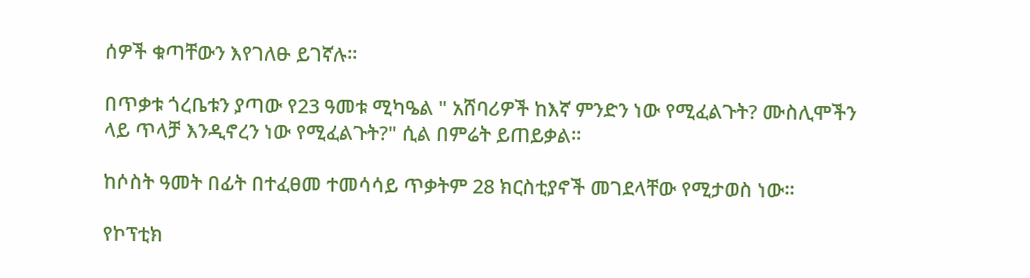ሰዎች ቁጣቸውን እየገለፁ ይገኛሉ።

በጥቃቱ ጎረቤቱን ያጣው የ23 ዓመቱ ሚካዔል " አሸባሪዎች ከእኛ ምንድን ነው የሚፈልጉት? ሙስሊሞችን ላይ ጥላቻ እንዲኖረን ነው የሚፈልጉት?" ሲል በምሬት ይጠይቃል።

ከሶስት ዓመት በፊት በተፈፀመ ተመሳሳይ ጥቃትም 28 ክርስቲያኖች መገደላቸው የሚታወስ ነው።

የኮፕቲክ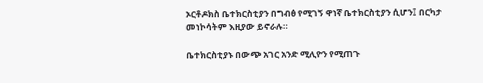ኦርቶዶክስ ቤተክርስቲያን በግብፅ የሚገኝ ዋነኛ ቤተክርስቲያን ሲሆን፤ በርካታ መነኮሳትም እዚያው ይኖራሉ።

ቤተክርስቲያኑ በውጭ አገር አንድ ሚሊዮን የሚጠጉ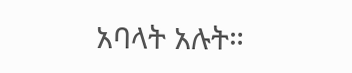አባላት አሉት።